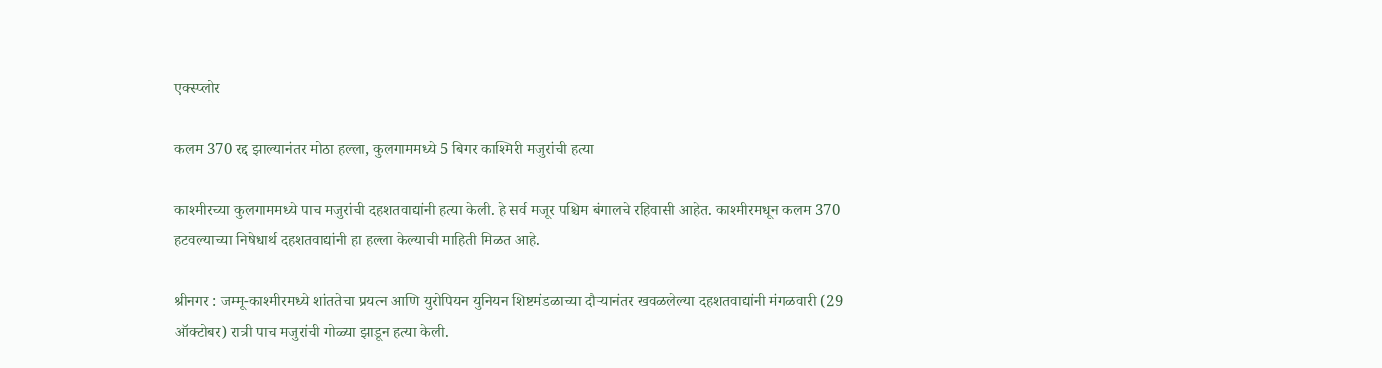एक्स्प्लोर

कलम 370 रद्द झाल्यानंतर मोठा हल्ला, कुलगाममध्ये 5 बिगर काश्मिरी मजुरांची हत्या

काश्मीरच्या कुलगाममध्ये पाच मजुरांची दहशतवाद्यांनी हत्या केली. हे सर्व मजूर पश्चिम बंगालचे रहिवासी आहेत. काश्मीरमधून कलम 370 हटवल्याच्या निषेधार्थ दहशतवाद्यांनी हा हल्ला केल्याची माहिती मिळत आहे.

श्रीनगर : जम्मू-काश्मीरमध्ये शांततेचा प्रयत्न आणि युरोपियन युनियन शिष्टमंडळाच्या दौऱ्यानंतर खवळलेल्या दहशतवाद्यांनी मंगळवारी (29 ऑक्टोबर) रात्री पाच मजुरांची गोळ्या झाडून हत्या केली.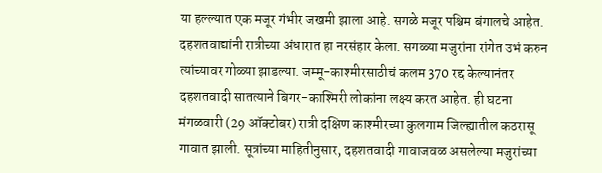या हल्ल्यात एक मजूर गंभीर जखमी झाला आहे. सगळे मजूर पश्चिम बंगालचे आहेत. दहशतवाद्यांनी रात्रीच्या अंधारात हा नरसंहार केला. सगळ्या मजुरांना रांगेत उभं करुन त्यांच्यावर गोळ्या झाडल्या. जम्मू-काश्मीरसाठीचं कलम 370 रद्द केल्यानंतर दहशतवादी सातत्याने बिगर-काश्मिरी लोकांना लक्ष्य करत आहेत. ही घटना मंगळवारी (29 ऑक्टोबर) रात्री दक्षिण काश्मीरच्या कुलगाम जिल्ह्यातील कठरासू गावात झाली. सूत्रांच्या माहितीनुसार, दहशतवादी गावाजवळ असलेल्या मजुरांच्या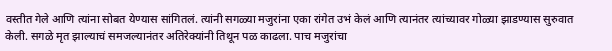वस्तीत गेले आणि त्यांना सोबत येण्यास सांगितलं. त्यांनी सगळ्या मजुरांना एका रांगेत उभं केलं आणि त्यानंतर त्यांच्यावर गोळ्या झाडण्यास सुरुवात केली. सगळे मृत झाल्याचं समजल्यानंतर अतिरेक्यांनी तिथून पळ काढला. पाच मजुरांचा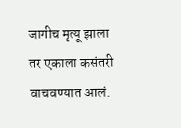जागीच मृत्यू झाला तर एकाला कसंतरी वाचवण्यात आलं.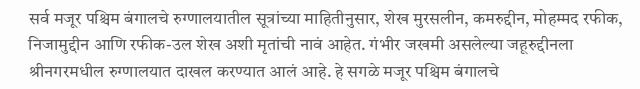सर्व मजूर पश्चिम बंगालचे रुग्णालयातील सूत्रांच्या माहितीनुसार, शेख मुरसलीन, कमरुद्दीन, मोहम्मद रफीक, निजामुद्दीन आणि रफीक-उल शेख अशी मृतांची नावं आहेत. गंभीर जखमी असलेल्या जहूरुद्दीनला श्रीनगरमधील रुग्णालयात दाखल करण्यात आलं आहे. हे सगळे मजूर पश्चिम बंगालचे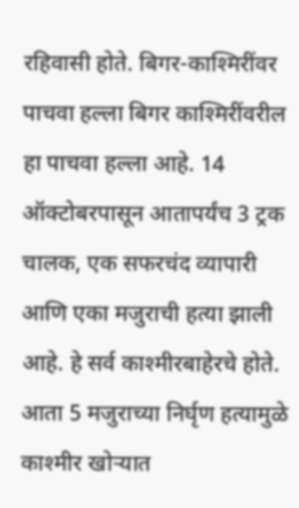रहिवासी होते. बिगर-काश्मिरींवर पाचवा हल्ला बिगर काश्मिरींवरील हा पाचवा हल्ला आहे. 14 ऑक्टोबरपासून आतापर्यंच 3 ट्रक चालक, एक सफरचंद व्यापारी आणि एका मजुराची हत्या झाली आहे. हे सर्व काश्मीरबाहेरचे होते. आता 5 मजुराच्या निर्घृण हत्यामुळे काश्मीर खोऱ्यात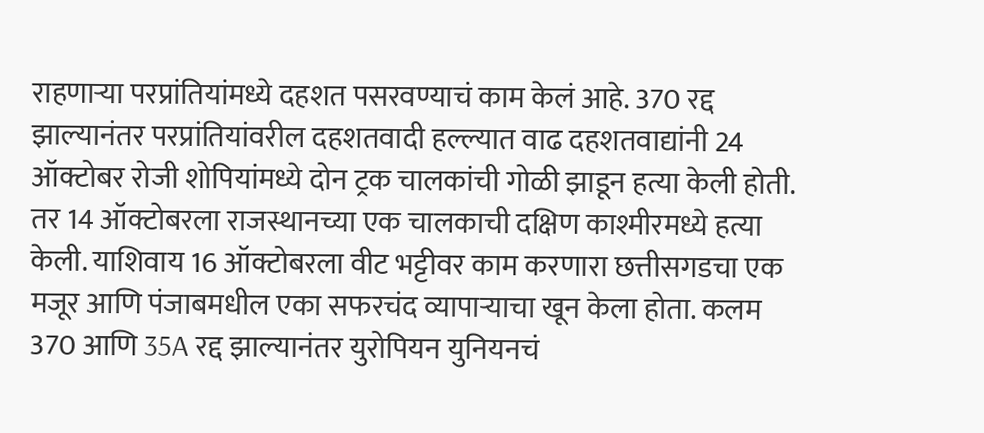राहणाऱ्या परप्रांतियांमध्ये दहशत पसरवण्याचं काम केलं आहे. 370 रद्द झाल्यानंतर परप्रांतियांवरील दहशतवादी हल्ल्यात वाढ दहशतवाद्यांनी 24 ऑक्टोबर रोजी शोपियांमध्ये दोन ट्रक चालकांची गोळी झाडून हत्या केली होती. तर 14 ऑक्टोबरला राजस्थानच्या एक चालकाची दक्षिण काश्मीरमध्ये हत्या केली. याशिवाय 16 ऑक्टोबरला वीट भट्टीवर काम करणारा छत्तीसगडचा एक मजूर आणि पंजाबमधील एका सफरचंद व्यापाऱ्याचा खून केला होता. कलम 370 आणि 35A रद्द झाल्यानंतर युरोपियन युनियनचं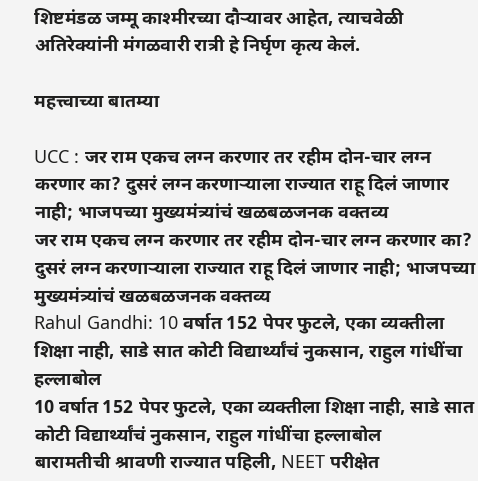शिष्टमंडळ जम्मू काश्मीरच्या दौऱ्यावर आहेत, त्याचवेळी अतिरेक्यांनी मंगळवारी रात्री हे निर्घृण कृत्य केलं.

महत्त्वाच्या बातम्या

UCC : जर राम एकच लग्न करणार तर रहीम दोन-चार लग्न करणार का? दुसरं लग्न करणाऱ्याला राज्यात राहू दिलं जाणार नाही; भाजपच्या मुख्यमंत्र्यांचं खळबळजनक वक्तव्य
जर राम एकच लग्न करणार तर रहीम दोन-चार लग्न करणार का? दुसरं लग्न करणाऱ्याला राज्यात राहू दिलं जाणार नाही; भाजपच्या मुख्यमंत्र्यांचं खळबळजनक वक्तव्य
Rahul Gandhi: 10 वर्षात 152 पेपर फुटले, एका व्यक्तीला शिक्षा नाही, साडे सात कोटी विद्यार्थ्यांचं नुकसान, राहुल गांधींचा हल्लाबोल
10 वर्षात 152 पेपर फुटले, एका व्यक्तीला शिक्षा नाही, साडे सात कोटी विद्यार्थ्यांचं नुकसान, राहुल गांधींचा हल्लाबोल
बारामतीची श्रावणी राज्यात पहिली, NEET परीक्षेत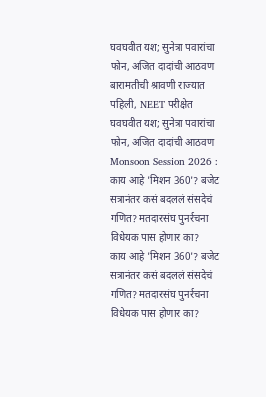घवघवीत यश; सुनेत्रा पवारांचा फोन, अजित दादांची आठवण
बारामतीची श्रावणी राज्यात पहिली, NEET परीक्षेत घवघवीत यश; सुनेत्रा पवारांचा फोन, अजित दादांची आठवण
Monsoon Session 2026 : काय आहे 'मिशन 360'? बजेट सत्रानंतर कसं बदललं संसदेचं गणित? मतदारसंघ पुनर्रचना विधेयक पास होणार का?
काय आहे 'मिशन 360'? बजेट सत्रानंतर कसं बदललं संसदेचं गणित? मतदारसंघ पुनर्रचना विधेयक पास होणार का?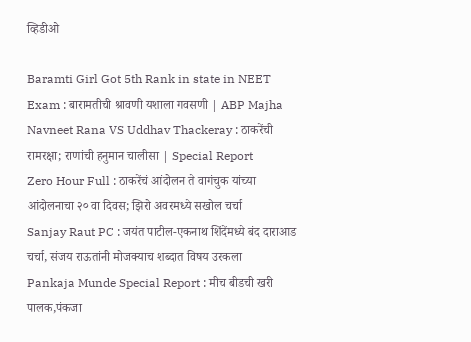व्हिडीओ

Baramti Girl Got 5th Rank in state in NEET Exam : बारामतीची श्रावणी यशाला गवसणी | ABP Majha
Navneet Rana VS Uddhav Thackeray : ठाकरेंची रामरक्षा; राणांची हनुमान चालीसा | Special Report
Zero Hour Full : ठाकरेंचं आंदोलन ते वागंचुक यांच्या आंदोलनाचा २० वा दिवस; झिरो अवरमध्ये सखोल चर्चा
Sanjay Raut PC : जयंत पाटील-एकनाथ शिंदेंमध्ये बंद दाराआड चर्चा, संजय राऊतांनी मोजक्याच शब्दात विषय उरकला
Pankaja Munde Special Report : मीच बीडची खरी पालक,पंकजा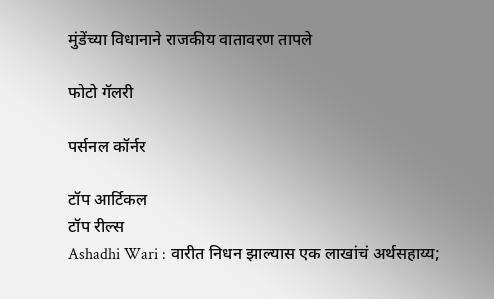मुंडेंच्या विधानाने राजकीय वातावरण तापले

फोटो गॅलरी

पर्सनल कॉर्नर

टॉप आर्टिकल
टॉप रील्स
Ashadhi Wari : वारीत निधन झाल्यास एक लाखांचं अर्थसहाय्य;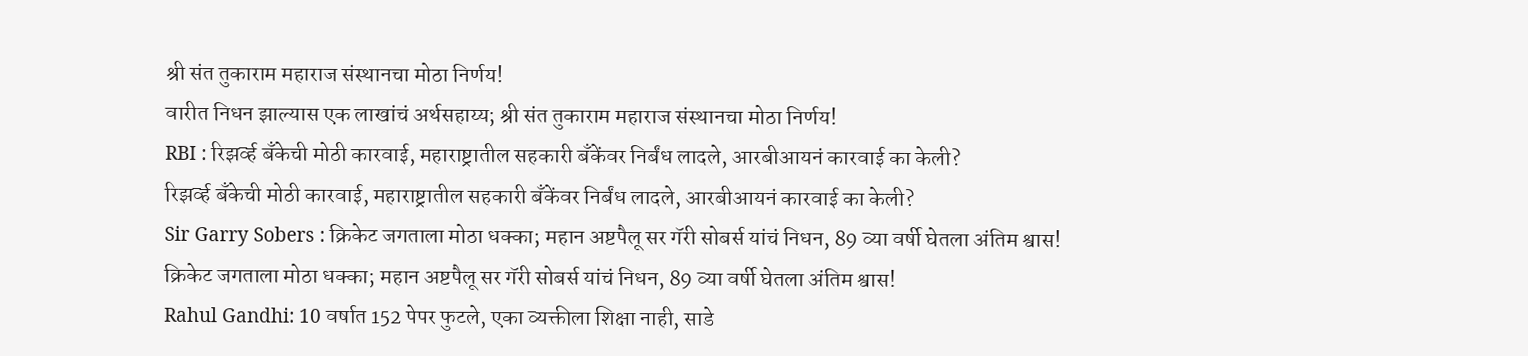श्री संत तुकाराम महाराज संस्थानचा मोठा निर्णय!
वारीत निधन झाल्यास एक लाखांचं अर्थसहाय्य; श्री संत तुकाराम महाराज संस्थानचा मोठा निर्णय!
RBI : रिझर्व्ह बँकेची मोठी कारवाई, महाराष्ट्रातील सहकारी बँकेंवर निर्बंध लादले, आरबीआयनं कारवाई का केली?
रिझर्व्ह बँकेची मोठी कारवाई, महाराष्ट्रातील सहकारी बँकेंवर निर्बंध लादले, आरबीआयनं कारवाई का केली?
Sir Garry Sobers : क्रिकेट जगताला मोठा धक्का; महान अष्टपैलू सर गॅरी सोबर्स यांचं निधन, 89 व्या वर्षी घेतला अंतिम श्वास!
क्रिकेट जगताला मोठा धक्का; महान अष्टपैलू सर गॅरी सोबर्स यांचं निधन, 89 व्या वर्षी घेतला अंतिम श्वास!
Rahul Gandhi: 10 वर्षात 152 पेपर फुटले, एका व्यक्तीला शिक्षा नाही, साडे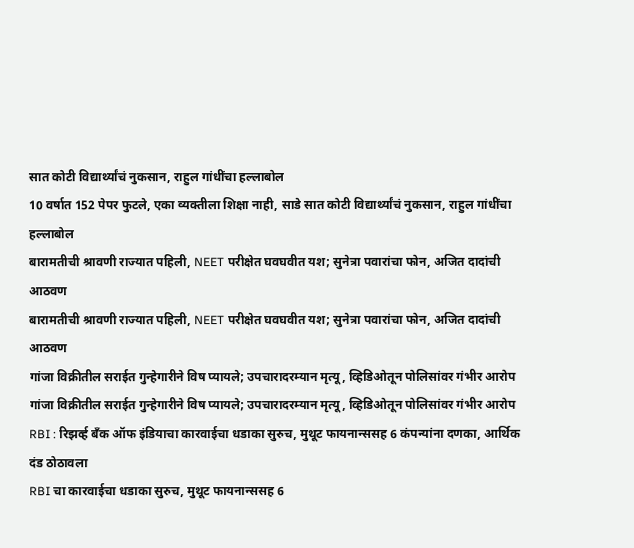सात कोटी विद्यार्थ्यांचं नुकसान, राहुल गांधींचा हल्लाबोल
10 वर्षात 152 पेपर फुटले, एका व्यक्तीला शिक्षा नाही, साडे सात कोटी विद्यार्थ्यांचं नुकसान, राहुल गांधींचा हल्लाबोल
बारामतीची श्रावणी राज्यात पहिली, NEET परीक्षेत घवघवीत यश; सुनेत्रा पवारांचा फोन, अजित दादांची आठवण
बारामतीची श्रावणी राज्यात पहिली, NEET परीक्षेत घवघवीत यश; सुनेत्रा पवारांचा फोन, अजित दादांची आठवण
गांजा विक्रीतील सराईत गुन्हेगारीने विष प्यायले; उपचारादरम्यान मृत्यू, व्हिडिओतून पोलिसांवर गंभीर आरोप
गांजा विक्रीतील सराईत गुन्हेगारीने विष प्यायले; उपचारादरम्यान मृत्यू, व्हिडिओतून पोलिसांवर गंभीर आरोप
RBI : रिझर्व्ह बँक ऑफ इंडियाचा कारवाईचा धडाका सुरुच, मुथूट फायनान्ससह 6 कंपन्यांना दणका, आर्थिक दंड ठोठावला
RBI चा कारवाईचा धडाका सुरुच, मुथूट फायनान्ससह 6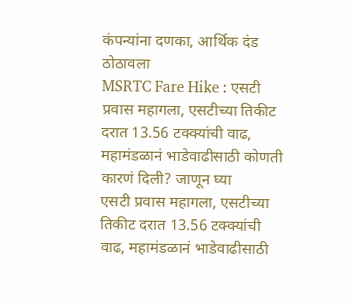कंपन्यांना दणका, आर्थिक दंड ठोठावला
MSRTC Fare Hike : एसटी प्रवास महागला, एसटीच्या तिकीट दरात 13.56 टक्क्यांची वाढ, महामंडळानं भाडेवाढीसाठी कोणती कारणं दिली? जाणून घ्या
एसटी प्रवास महागला, एसटीच्या तिकीट दरात 13.56 टक्क्यांची वाढ, महामंडळानं भाडेवाढीसाठी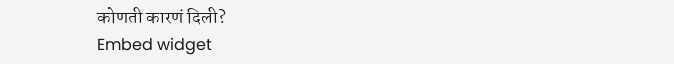कोणती कारणं दिली?
Embed widget